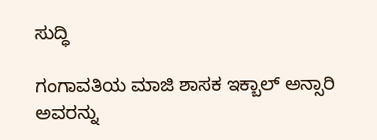ಸುದ್ಧಿ

ಗಂಗಾವತಿಯ ಮಾಜಿ ಶಾಸಕ ಇಕ್ಬಾಲ್ ಅನ್ಸಾರಿ ಅವರನ್ನು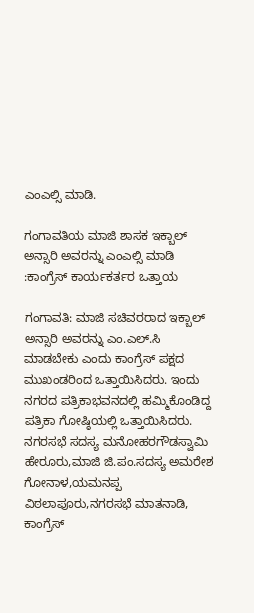ಎಂಎಲ್ಸಿ ಮಾಡಿ.

ಗಂಗಾವತಿಯ ಮಾಜಿ ಶಾಸಕ ಇಕ್ಬಾಲ್ ಅನ್ಸಾರಿ ಅವರನ್ನು ಎಂಎಲ್ಸಿ ಮಾಡಿ :ಕಾಂಗ್ರೆಸ್ ಕಾರ್ಯಕರ್ತರ ಒತ್ತಾಯ

ಗಂಗಾವತಿ: ಮಾಜಿ ಸಚಿವರರಾದ ಇಕ್ಬಾಲ್ ಅನ್ಸಾರಿ ಅವರನ್ನು ಎಂ.ಎಲ್.ಸಿ ಮಾಡಬೇಕು ಎಂದು ಕಾಂಗ್ರೆಸ್ ಪಕ್ಷದ ಮುಖಂಡರಿಂದ ಒತ್ತಾಯಿಸಿದರು. ಇಂದು ನಗರದ ಪತ್ರಿಕಾಭವನದಲ್ಲಿ ಹಮ್ಮಿಕೊಂಡಿದ್ದ ಪತ್ರಿಕಾ ಗೋಷ್ಠಿಯಲ್ಲಿ ಒತ್ತಾಯಿಸಿದರು. ನಗರಸಭೆ ಸದಸ್ಯ ಮನೋಹರಗೌಡಸ್ವಾಮಿ ಹೇರೂರು,ಮಾಜಿ ಜಿ.ಪಂ.ಸದಸ್ಯ ಅಮರೇಶ ಗೋನಾಳ,ಯಮನಪ್ಪ ವಿಠಲಾಪೂರು,ನಗರಸಭೆ ಮಾತನಾಡಿ, ಕಾಂಗ್ರೆಸ್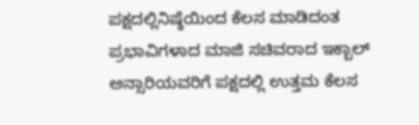ಪಕ್ಷದಲ್ಲಿ‌ನಿಷ್ಠೆಯಿಂದ ಕೆಲಸ‌ ಮಾಡಿದಂತ ಪ್ರಭಾವಿಗಳಾದ ಮಾಜಿ ಸಚಿವರಾದ ಇಕ್ಬಾಲ್ ಅನ್ಸಾರಿಯವರಿಗೆ ಪಕ್ಷದಲ್ಲಿ ಉತ್ತಮ ಕೆಲಸ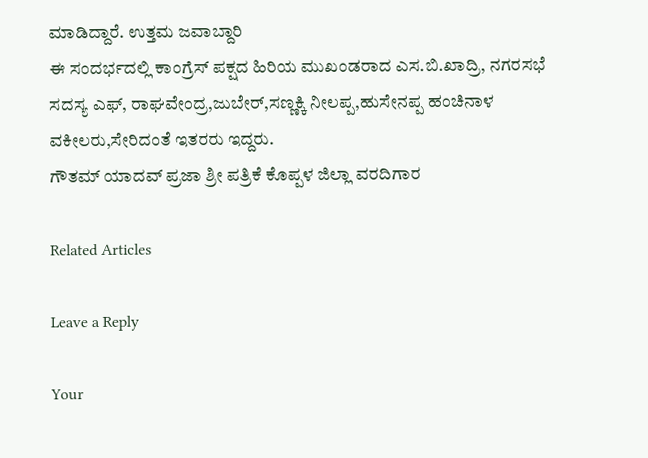ಮಾಡಿದ್ದಾರೆ. ಉತ್ತಮ ಜವಾಬ್ದಾರಿ
ಈ ಸಂದರ್ಭದಲ್ಲಿ ಕಾಂಗ್ರೆಸ್ ಪಕ್ಷದ ಹಿರಿಯ ಮುಖಂಡರಾದ ಎಸ.ಬಿ.ಖಾದ್ರಿ, ನಗರಸಭೆ ಸದಸ್ಯ ಎಫ್, ರಾಘವೇಂದ್ರ,ಜುಬೇರ್,ಸಣ್ಣಕ್ಕಿ ನೀಲಪ್ಪ,ಹುಸೇನಪ್ಪ ಹಂಚಿನಾಳ ವಕೀಲರು,ಸೇರಿದಂತೆ ಇತರರು ಇದ್ದರು.
ಗೌತಮ್ ಯಾದವ್ ಪ್ರಜಾ ಶ್ರೀ ಪತ್ರಿಕೆ ಕೊಪ್ಪಳ ಜಿಲ್ಲಾ ವರದಿಗಾರ

Related Articles

Leave a Reply

Your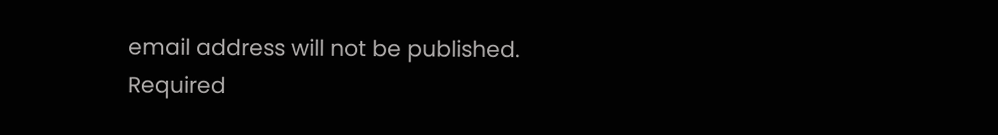email address will not be published. Required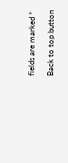fields are marked *

Back to top button